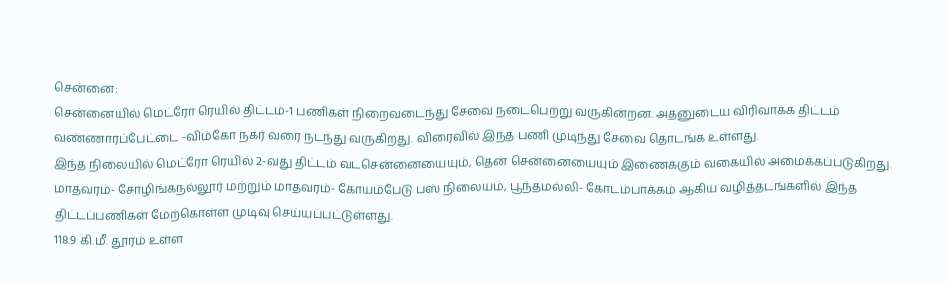சென்னை:
சென்னையில் மெட்ரோ ரெயில் திட்டம்-1 பணிகள் நிறைவடைந்து சேவை நடைபெற்று வருகின்றன. அதனுடைய விரிவாக்க திட்டம் வண்ணாரப்பேட்டை -விம்கோ நகர் வரை நடந்து வருகிறது. விரைவில் இந்த பணி முடிந்து சேவை தொடங்க உள்ளது.
இந்த நிலையில் மெட்ரோ ரெயில் 2-வது திட்டம் வடசென்னையையும், தென் சென்னையையும் இணைக்கும் வகையில் அமைக்கப்படுகிறது.
மாதவரம்- சோழிங்கநல்லூர் மற்றும் மாதவரம்- கோயம்பேடு பஸ் நிலையம், பூந்தமல்லி- கோடம்பாக்கம் ஆகிய வழித்தடங்களில் இந்த திட்டப்பணிகள் மேற்கொள்ள முடிவு செய்யப்பட்டுள்ளது.
118.9 கி.மீ. தூரம் உள்ள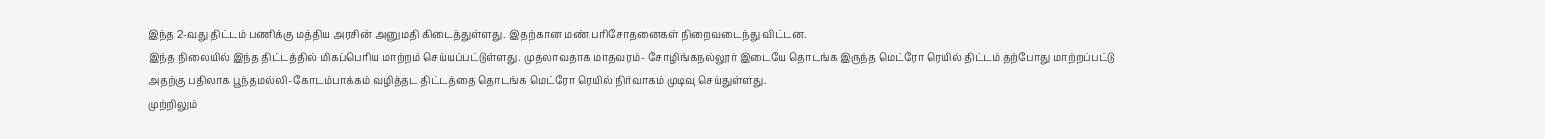இந்த 2-வது திட்டம் பணிக்கு மத்திய அரசின் அனுமதி கிடைத்துள்ளது. இதற்கான மண் பரிசோதனைகள் நிறைவடைந்து விட்டன.
இந்த நிலையில் இந்த திட்டத்தில் மிகப்பெரிய மாற்றம் செய்யப்பட்டுள்ளது. முதலாவதாக மாதவரம்- சோழிங்கநல்லூர் இடையே தொடங்க இருந்த மெட்ரோ ரெயில் திட்டம் தற்போது மாற்றப்பட்டு அதற்கு பதிலாக பூந்தமல்லி-கோடம்பாக்கம் வழித்தட திட்டத்தை தொடங்க மெட்ரோ ரெயில் நிர்வாகம் முடிவு செய்துள்ளது.
முற்றிலும்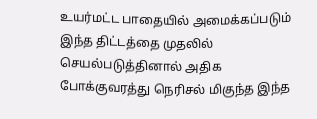உயர்மட்ட பாதையில் அமைக்கப்படும் இந்த திட்டத்தை முதலில் செயல்படுத்தினால் அதிக போக்குவரத்து நெரிசல் மிகுந்த இந்த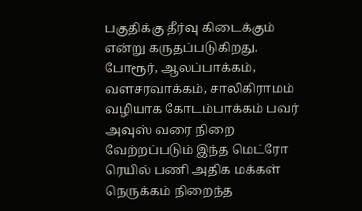பகுதிக்கு தீர்வு கிடைக்கும் என்று கருதப்படுகிறது.
போரூர், ஆலப்பாக்கம், வளசரவாக்கம், சாலிகிராமம் வழியாக கோடம்பாக்கம் பவர் அவுஸ் வரை நிறை வேற்றப்படும் இந்த மெட்ரோ ரெயில் பணி அதிக மக்கள் நெருக்கம் நிறைந்த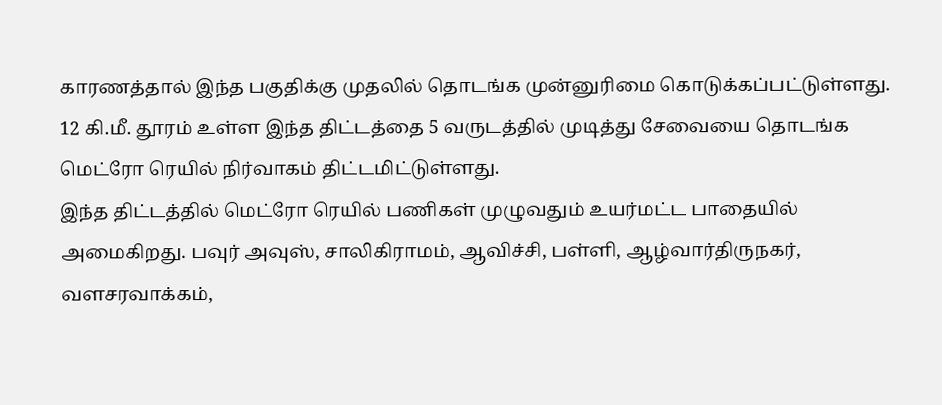காரணத்தால் இந்த பகுதிக்கு முதலில் தொடங்க முன்னுரிமை கொடுக்கப்பட்டுள்ளது.
12 கி.மீ. தூரம் உள்ள இந்த திட்டத்தை 5 வருடத்தில் முடித்து சேவையை தொடங்க மெட்ரோ ரெயில் நிர்வாகம் திட்டமிட்டுள்ளது.
இந்த திட்டத்தில் மெட்ரோ ரெயில் பணிகள் முழுவதும் உயர்மட்ட பாதையில் அமைகிறது. பவுர் அவுஸ், சாலிகிராமம், ஆவிச்சி, பள்ளி, ஆழ்வார்திருநகர், வளசரவாக்கம்,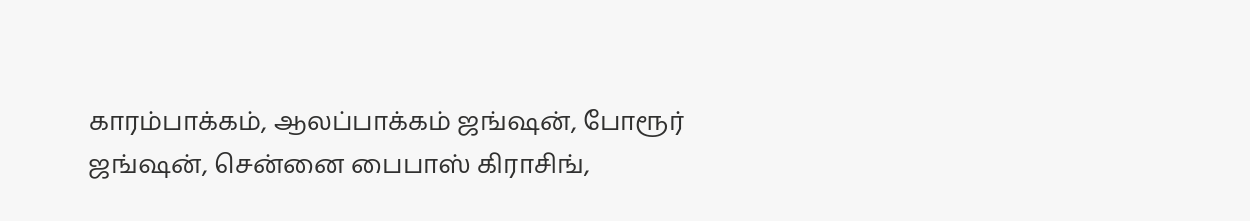காரம்பாக்கம், ஆலப்பாக்கம் ஜங்ஷன், போரூர் ஜங்ஷன், சென்னை பைபாஸ் கிராசிங்,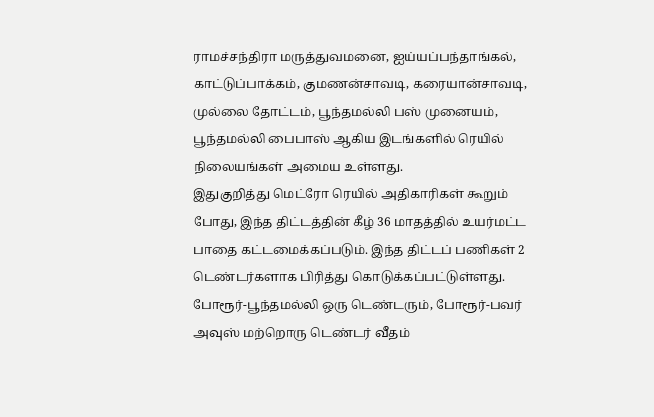ராமச்சந்திரா மருத்துவமனை, ஐய்யப்பந்தாங்கல், காட்டுப்பாக்கம், குமணன்சாவடி, கரையான்சாவடி, முல்லை தோட்டம், பூந்தமல்லி பஸ் முனையம், பூந்தமல்லி பைபாஸ் ஆகிய இடங்களில் ரெயில் நிலையங்கள் அமைய உள்ளது.
இதுகுறித்து மெட்ரோ ரெயில் அதிகாரிகள் கூறும் போது, இந்த திட்டத்தின் கீழ் 36 மாதத்தில் உயர்மட்ட பாதை கட்டமைக்கப்படும். இந்த திட்டப் பணிகள் 2 டெண்டர்களாக பிரித்து கொடுக்கப்பட்டுள்ளது.
போரூர்-பூந்தமல்லி ஒரு டெண்டரும், போரூர்-பவர் அவுஸ் மற்றொரு டெண்டர் வீதம்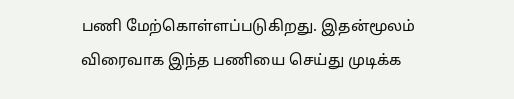பணி மேற்கொள்ளப்படுகிறது. இதன்மூலம் விரைவாக இந்த பணியை செய்து முடிக்க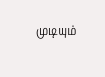முடியும்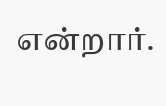என்றார்.